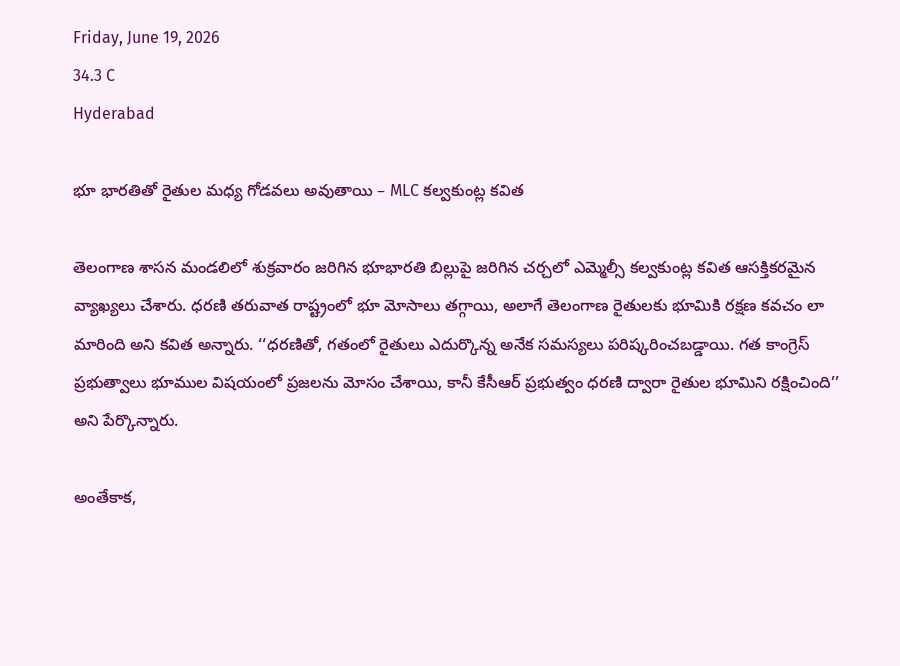Friday, June 19, 2026
34.3 C
Hyderabad

భూ భారతితో రైతుల మధ్య గోడవలు అవుతాయి – MLC కల్వకుంట్ల కవిత

తెలంగాణ శాసన మండలిలో శుక్రవారం జరిగిన భూభారతి బిల్లుపై జరిగిన చర్చలో ఎమ్మెల్సీ కల్వకుంట్ల కవిత ఆసక్తికరమైన వ్యాఖ్యలు చేశారు. ధరణి తరువాత రాష్ట్రంలో భూ మోసాలు తగ్గాయి, అలాగే తెలంగాణ రైతులకు భూమికి రక్షణ కవచం లా మారింది అని కవిత అన్నారు. ‘‘ధరణితో, గతంలో రైతులు ఎదుర్కొన్న అనేక సమస్యలు పరిష్కరించబడ్డాయి. గత కాంగ్రెస్ ప్రభుత్వాలు భూముల విషయంలో ప్రజలను మోసం చేశాయి, కానీ కేసీఆర్ ప్రభుత్వం ధరణి ద్వారా రైతుల భూమిని రక్షించింది’’ అని పేర్కొన్నారు.

అంతేకాక,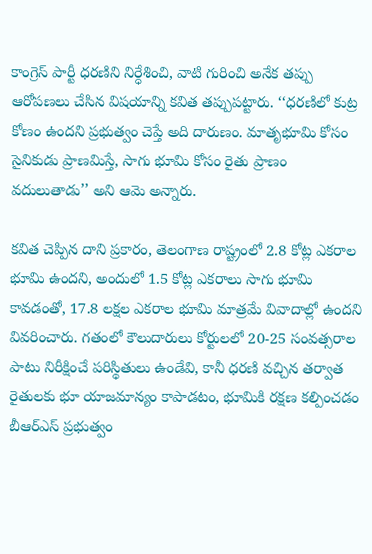కాంగ్రెస్ పార్టీ ధరణిని నిర్ధేశించి, వాటి గురించి అనేక తప్పు ఆరోపణలు చేసిన విషయాన్ని కవిత తప్పుపట్టారు. ‘‘ధరణిలో కుట్ర కోణం ఉందని ప్రభుత్వం చెప్తే అది దారుణం. మాతృభూమి కోసం సైనికుడు ప్రాణమిస్తే, సాగు భూమి కోసం రైతు ప్రాణం వదులుతాడు’’ అని ఆమె అన్నారు.

కవిత చెప్పిన దాని ప్రకారం, తెలంగాణ రాష్ట్రంలో 2.8 కోట్ల ఎకరాల భూమి ఉందని, అందులో 1.5 కోట్ల ఎకరాలు సాగు భూమి కావడంతో, 17.8 లక్షల ఎకరాల భూమి మాత్రమే వివాదాల్లో ఉందని వివరించారు. గతంలో కౌలుదారులు కోర్టులలో 20-25 సంవత్సరాల పాటు నిరీక్షించే పరిస్థితులు ఉండేవి, కానీ ధరణి వచ్చిన తర్వాత రైతులకు భూ యాజమాన్యం కాపాడటం, భూమికి రక్షణ కల్పించడం బీఆర్ఎస్ ప్రభుత్వం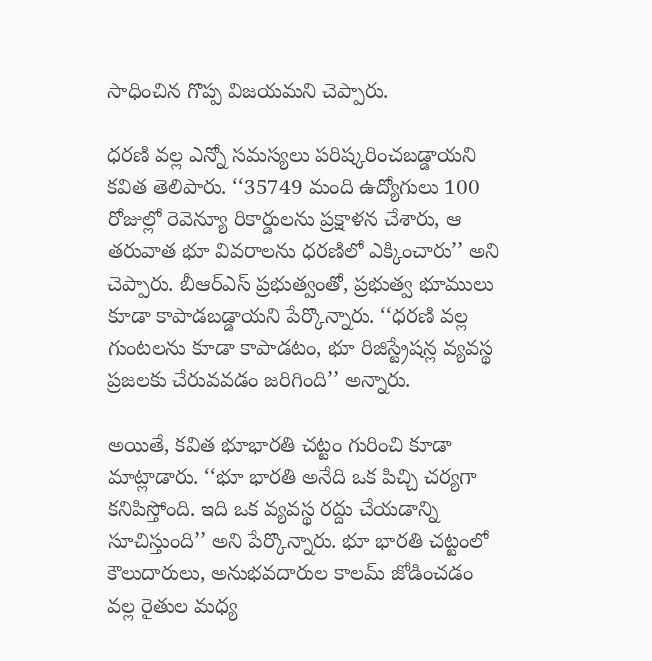సాధించిన గొప్ప విజయమని చెప్పారు.

ధరణి వల్ల ఎన్నో సమస్యలు పరిష్కరించబడ్డాయని కవిత తెలిపారు. ‘‘35749 మంది ఉద్యోగులు 100 రోజుల్లో రెవెన్యూ రికార్డులను ప్రక్షాళన చేశారు, ఆ తరువాత భూ వివరాలను ధరణిలో ఎక్కించారు’’ అని చెప్పారు. బీఆర్ఎస్ ప్రభుత్వంతో, ప్రభుత్వ భూములు కూడా కాపాడబడ్డాయని పేర్కొన్నారు. ‘‘ధరణి వల్ల గుంటలను కూడా కాపాడటం, భూ రిజిస్ట్రేషన్ల వ్యవస్థ ప్రజలకు చేరువవడం జరిగింది’’ అన్నారు.

అయితే, కవిత భూభారతి చట్టం గురించి కూడా మాట్లాడారు. ‘‘భూ భారతి అనేది ఒక పిచ్చి చర్యగా కనిపిస్తోంది. ఇది ఒక వ్యవస్థ రద్దు చేయడాన్ని సూచిస్తుంది’’ అని పేర్కొన్నారు. భూ భారతి చట్టంలో కౌలుదారులు, అనుభవదారుల కాలమ్ జోడించడం వల్ల రైతుల మధ్య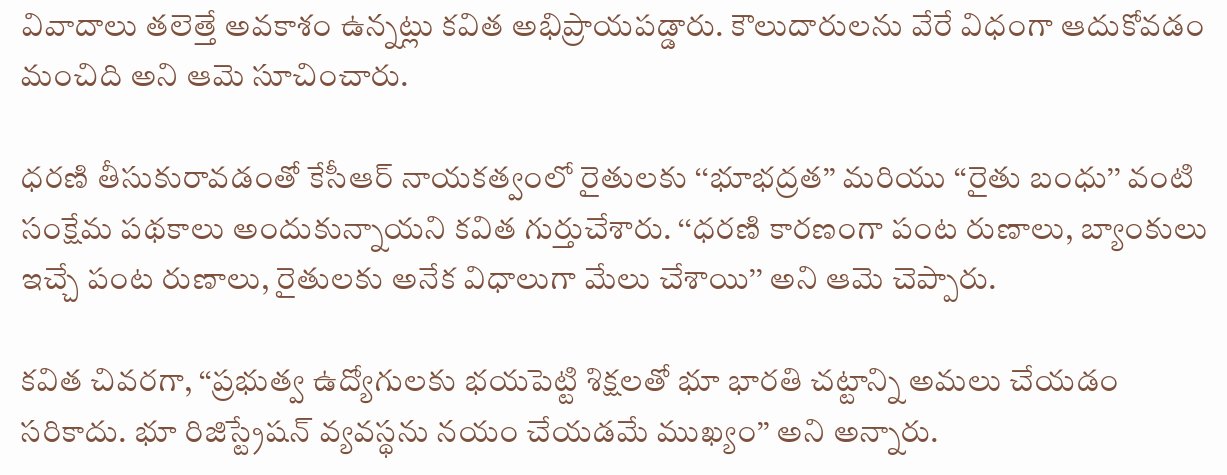వివాదాలు తలెత్తే అవకాశం ఉన్నట్లు కవిత అభిప్రాయపడ్డారు. కౌలుదారులను వేరే విధంగా ఆదుకోవడం మంచిది అని ఆమె సూచించారు.

ధరణి తీసుకురావడంతో కేసీఆర్ నాయకత్వంలో రైతులకు ‘‘భూభద్రత’’ మరియు ‘‘రైతు బంధు’’ వంటి సంక్షేమ పథకాలు అందుకున్నాయని కవిత గుర్తుచేశారు. ‘‘ధరణి కారణంగా పంట రుణాలు, బ్యాంకులు ఇచ్చే పంట రుణాలు, రైతులకు అనేక విధాలుగా మేలు చేశాయి’’ అని ఆమె చెప్పారు.

కవిత చివరగా, ‘‘ప్రభుత్వ ఉద్యోగులకు భయపెట్టి శిక్షలతో భూ భారతి చట్టాన్ని అమలు చేయడం సరికాదు. భూ రిజిస్ట్రేషన్ వ్యవస్థను నయం చేయడమే ముఖ్యం’’ అని అన్నారు.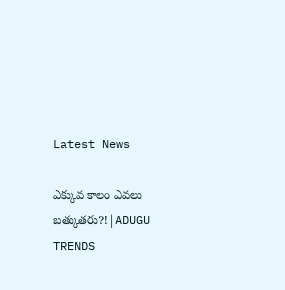Latest News

ఎక్కువ కాలం ఎవలు బత్కుతరు?!|ADUGU TRENDS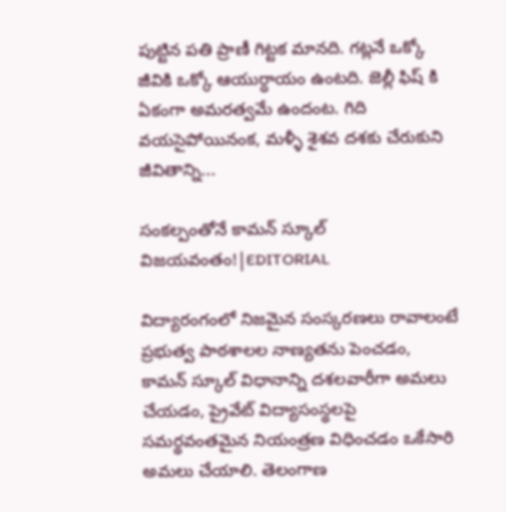పుట్టిన పతి ప్రాణీ గిట్టక మానది. గట్లనే ఒక్కో జీవికి ఒక్కో ఆయుర్ధాయం ఉంటది. జెల్లీ ఫిష్ కి ఏకంగా అమరత్వమే ఉందంట. గిది వయసైపోయినంక, మళ్ళీ శైశవ దశకు చేరుకుని జీవితాన్ని...

సంకల్పంతోనే కామన్ స్కూల్ విజయవంతం!|EDITORIAL

విద్యారంగంలో నిజమైన సంస్కరణలు రావాలంటే ప్రభుత్వ పాఠశాలల నాణ్యతను పెంచడం, కామన్ స్కూల్ విధానాన్ని దశలవారీగా అమలు చేయడం, ప్రైవేట్ విద్యాసంస్థలపై సమర్థవంతమైన నియంత్రణ విధించడం ఒకేసారి అమలు చేయాలి. తెలంగాణ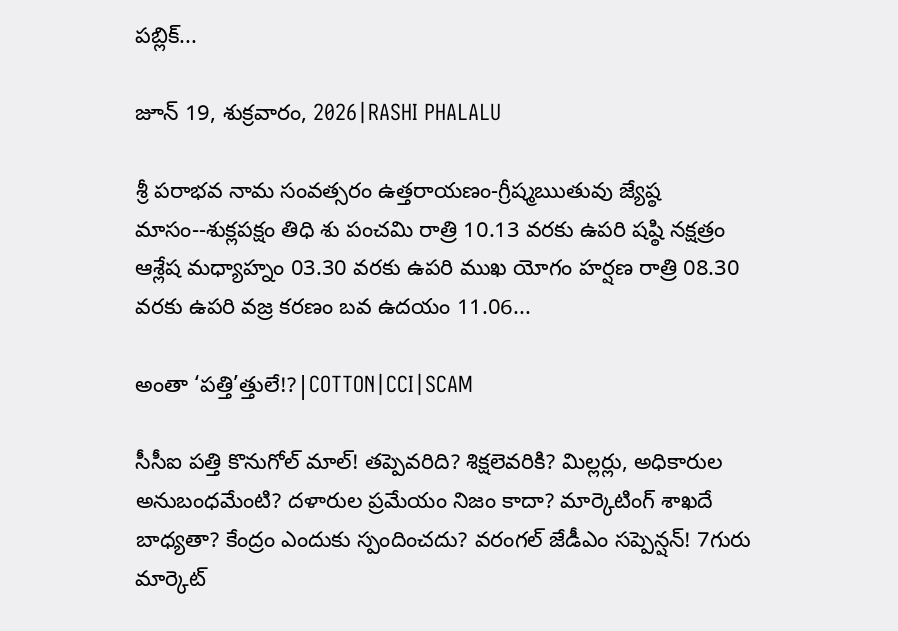పబ్లిక్...

జూన్ 19, శుక్రవారం, 2026|RASHI PHALALU

శ్రీ పరాభవ నామ సంవత్సరం ఉత్తరాయణం-గ్రీష్మఋతువు జ్యేష్ఠ మాసం--శుక్లపక్షం తిధి శు పంచమి రాత్రి 10.13 వరకు ఉపరి షష్ఠి నక్షత్రం ఆశ్లేష మధ్యాహ్నం 03.30 వరకు ఉపరి ముఖ యోగం హర్షణ రాత్రి 08.30 వరకు ఉపరి వజ్ర కరణం బవ ఉదయం 11.06...

అంతా ‘పత్తి’త్తులే!?|COTTON|CCI|SCAM

సీసీఐ పత్తి కొనుగోల్ మాల్! తప్పెవరిది? శిక్షలెవరికి? మిల్లర్లు, అధికారుల అనుబంధమేంటి? దళారుల ప్రమేయం నిజం కాదా? మార్కెటింగ్ శాఖదే బాధ్యతా? కేంద్రం ఎందుకు స్పందించదు? వరంగల్ జేడీఎం సప్పెన్షన్! 7గురు మార్కెట్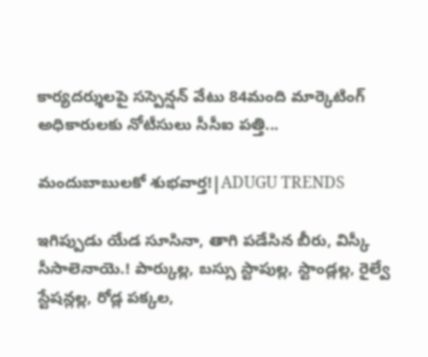కార్యదర్శులపై సస్పెన్షన్ వేటు 84మంది మార్కెటింగ్ అధికారులకు నోటీసులు సీసీఐ పత్తి...

మందుబాబులకో శుభవార్త!|ADUGU TRENDS

ఇగిప్పుడు యేడ సూసినా, తాగి పడేసిన బీరు, విస్కీ సీసాలెనాయె.! పార్కుల్ల, బస్సు స్టాపుల్ల, స్టాండ్లల్ల, రైల్వే స్టేషన్లల్ల, రోడ్ల పక్కల,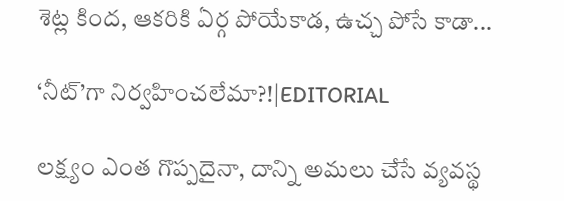శెట్ల కింద, ఆకరికి ఏర్గ పోయేకాడ, ఉచ్చ పోసే కాడా...

‘నీట్‌’గా నిర్వహించలేమా?!|EDITORIAL

లక్ష్యం ఎంత గొప్పదైనా, దాన్ని అమలు చేసే వ్యవస్థ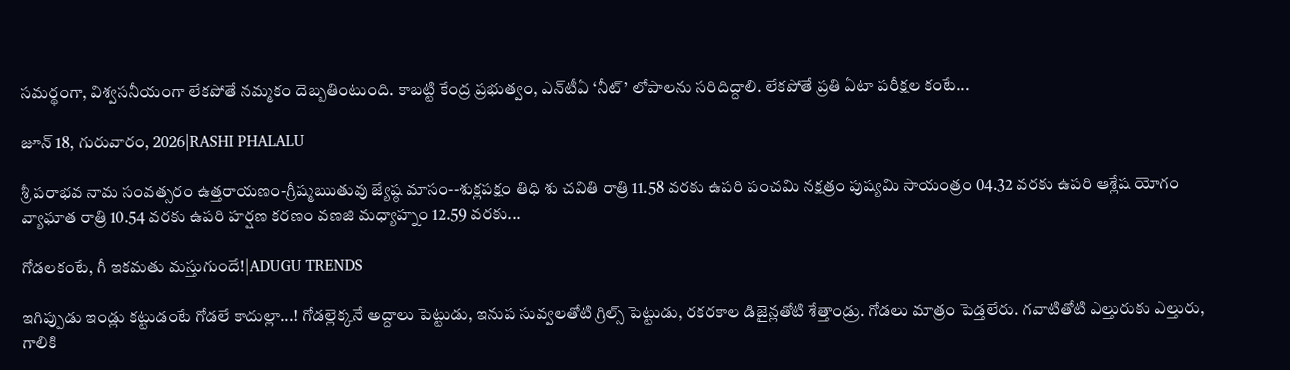సమర్థంగా, విశ్వసనీయంగా లేకపోతే నమ్మకం దెబ్బతింటుంది. కాబట్టి కేంద్ర ప్రభుత్వం, ఎన్‌టీఏ ‘నీట్’ లోపాలను సరిదిద్దాలి. లేకపోతే ప్రతి ఏటా పరీక్షల కంటే...

జూన్ 18, గురువారం, 2026|RASHI PHALALU

శ్రీ పరాభవ నామ సంవత్సరం ఉత్తరాయణం-గ్రీష్మఋతువు జ్యేష్ఠ మాసం--శుక్లపక్షం తిధి శు చవితి రాత్రి 11.58 వరకు ఉపరి పంచమి నక్షత్రం పుష్యమి సాయంత్రం 04.32 వరకు ఉపరి ఆశ్లేష యోగం వ్యాఘాత రాత్రి 10.54 వరకు ఉపరి హర్షణ కరణం వణజి మధ్యాహ్నం 12.59 వరకు...

గోడలకంటే, గీ ఇకమతు మస్తుగుందే!|ADUGU TRENDS

ఇగిప్పుడు ఇండ్లు కట్టుడంటే గోడలే కాదుల్లా...! గోడల్లెక్కనే అద్దాలు పెట్టుడు, ఇనుప సువ్వలతోటి గ్రిల్స్ పెట్టుడు, రకరకాల డిజైన్లతోటి శేత్తాండ్రు. గోడలు మాత్రం పెడ్తలేరు. గవాటితోటి ఎల్తురుకు ఎల్తురు, గాలికి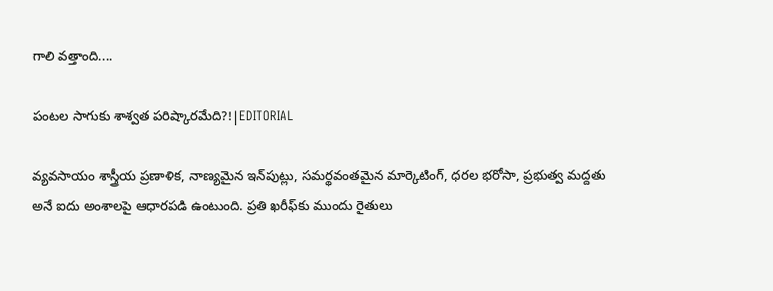గాలి వత్తాంది....

పంటల సాగుకు శాశ్వత పరిష్కారమేది?!|EDITORIAL

వ్యవసాయం శాస్త్రీయ ప్రణాళిక, నాణ్యమైన ఇన్‌పుట్లు, సమర్థవంతమైన మార్కెటింగ్, ధరల భరోసా, ప్రభుత్వ మద్దతు అనే ఐదు అంశాలపై ఆధారపడి ఉంటుంది. ప్రతి ఖరీఫ్‌కు ముందు రైతులు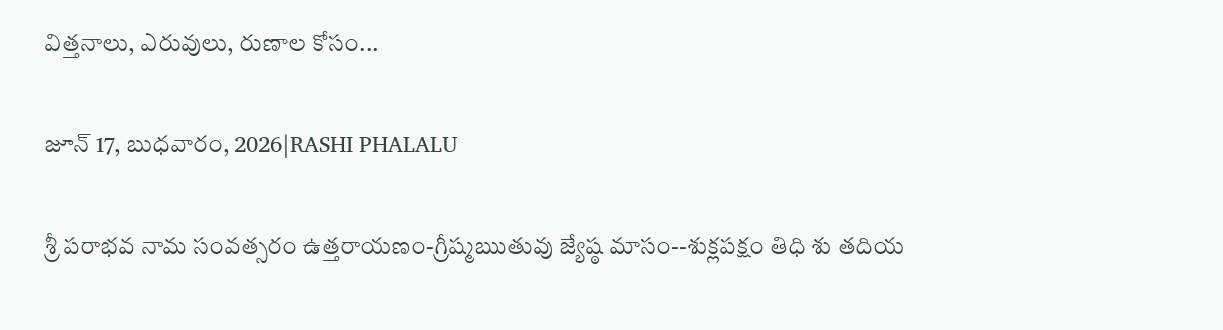విత్తనాలు, ఎరువులు, రుణాల కోసం...

జూన్ 17, బుధవారం, 2026|RASHI PHALALU

శ్రీ పరాభవ నామ సంవత్సరం ఉత్తరాయణం-గ్రీష్మఋతువు జ్యేష్ఠ మాసం--శుక్లపక్షం తిధి శు తదియ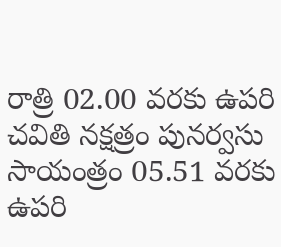రాత్రి 02.00 వరకు ఉపరి చవితి నక్షత్రం పునర్వసు సాయంత్రం 05.51 వరకు ఉపరి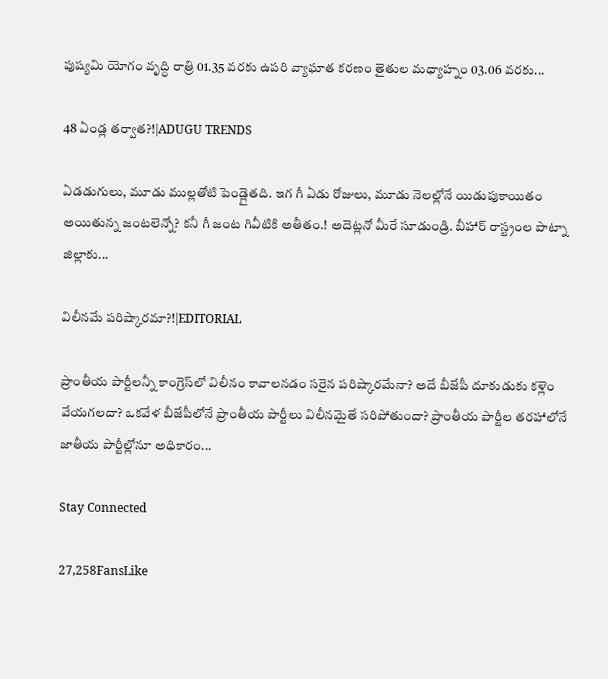పుష్యమి యోగం వృద్ధి రాత్రి 01.35 వరకు ఉపరి వ్యాఘాత కరణం తైతుల మధ్యాహ్నం 03.06 వరకు...

48 ఏండ్ల తర్వాత?!|ADUGU TRENDS

ఏడడుగులు, మూడు ముల్లతోటి పెండ్లైతది. ఇగ గీ ఏడు రోజులు, మూడు నెలల్లోనే యిడుపుకాయితం అయితున్న జంటలెన్నో? కనీ గీ జంట గివీటికి అతీతం.! అదెట్లనో మీరే సూడుండ్రి. బీహార్ రాస్ట్రంల పాట్నా జిల్లాకు...

విలీనమే పరిష్కారమా?!|EDITORIAL

ప్రాంతీయ పార్టీలన్నీ కాంగ్రెస్‌లో విలీనం కావాలనడం సరైన పరిష్కారమేనా? అదే బీజేపీ దూకుడుకు కళ్లెం వేయగలదా? ఒకవేళ బీజేపీలోనే ప్రాంతీయ పార్టీలు విలీనమైతే సరిపోతుందా? ప్రాంతీయ పార్టీల తరహాలోనే జాతీయ పార్టీల్లోనూ అధికారం...

Stay Connected

27,258FansLike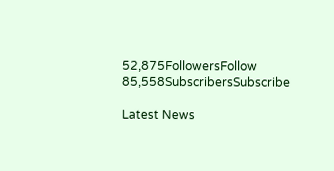52,875FollowersFollow
85,558SubscribersSubscribe

Latest News